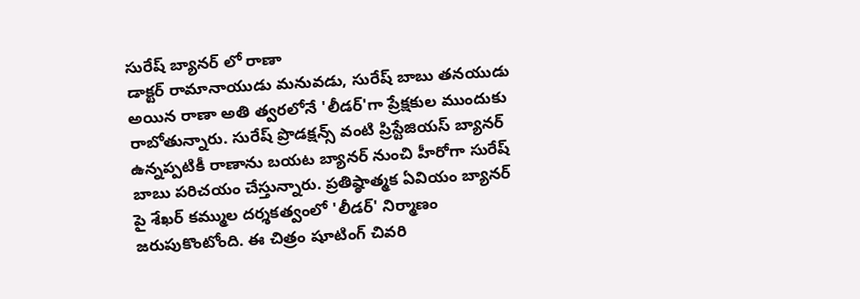సురేష్ బ్యానర్ లో రాణా
డాక్టర్ రామానాయుడు మనువడు, సురేష్ బాబు తనయుడు అయిన రాణా అతి త్వరలోనే 'లీడర్'గా ప్రేక్షకుల ముందుకు రాబోతున్నారు. సురేష్ ప్రొడక్షన్స్ వంటి ప్రిస్టేజియస్ బ్యానర్ ఉన్నప్పటికీ రాణాను బయట బ్యానర్ నుంచి హీరోగా సురేష్ బాబు పరిచయం చేస్తున్నారు. ప్రతిష్ఠాత్మక ఏవియం బ్యానర్ పై శేఖర్ కమ్ముల దర్శకత్వంలో 'లీడర్' నిర్మాణం జరుపుకొంటోంది. ఈ చిత్రం షూటింగ్ చివరి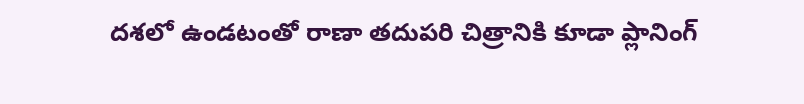దశలో ఉండటంతో రాణా తదుపరి చిత్రానికి కూడా ప్లానింగ్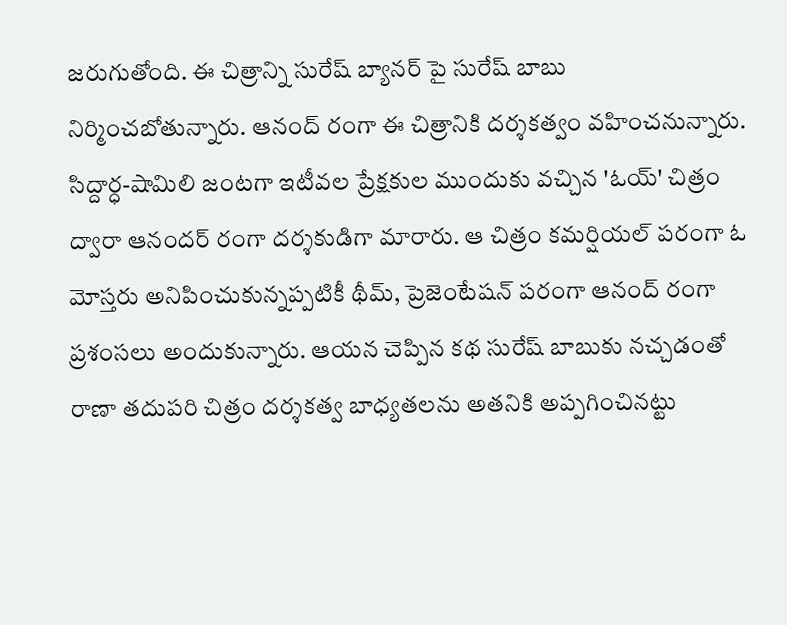జరుగుతోంది. ఈ చిత్రాన్ని సురేష్ బ్యానర్ పై సురేష్ బాబు నిర్మించబోతున్నారు. ఆనంద్ రంగా ఈ చిత్రానికి దర్శకత్వం వహించనున్నారు.
సిద్దార్ధ-షామిలి జంటగా ఇటీవల ప్రేక్షకుల ముందుకు వచ్చిన 'ఓయ్' చిత్రం ద్వారా ఆనందర్ రంగా దర్శకుడిగా మారారు. ఆ చిత్రం కమర్షియల్ పరంగా ఓ మోస్తరు అనిపించుకున్నప్పటికీ థీమ్, ప్రెజెంటేషన్ పరంగా ఆనంద్ రంగా ప్రశంసలు అందుకున్నారు. ఆయన చెప్పిన కథ సురేష్ బాబుకు నచ్చడంతో రాణా తదుపరి చిత్రం దర్శకత్వ బాధ్యతలను అతనికి అప్పగించినట్టు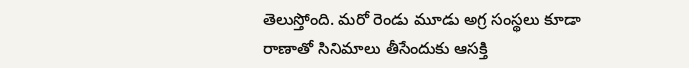తెలుస్తోంది. మరో రెండు మూడు అగ్ర సంస్థలు కూడా రాణాతో సినిమాలు తీసేందుకు ఆసక్తి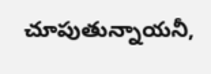చూపుతున్నాయనీ,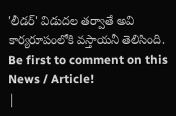'లీడర్' విడుదల తర్వాతే అవి కార్యరూపంలోకి వస్తాయనీ తెలిసింది.
Be first to comment on this News / Article!
|